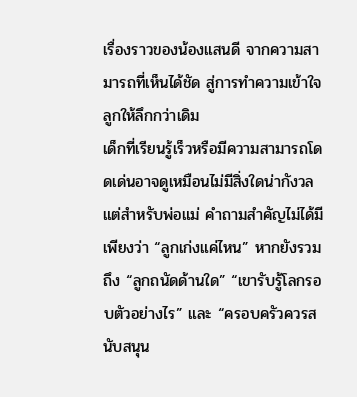เรื่องราวของน้องแสนดี จากความสามารถที่เห็นได้ชัด สู่การทำความเข้าใจลูกให้ลึกกว่าเดิม
เด็กที่เรียนรู้เร็วหรือมีความสามารถโดดเด่นอาจดูเหมือนไม่มีสิ่งใดน่ากังวล แต่สำหรับพ่อแม่ คำถามสำคัญไม่ได้มีเพียงว่า “ลูกเก่งแค่ไหน” หากยังรวมถึง “ลูกถนัดด้านใด” “เขารับรู้โลกรอบตัวอย่างไร” และ “ครอบครัวควรสนับสนุน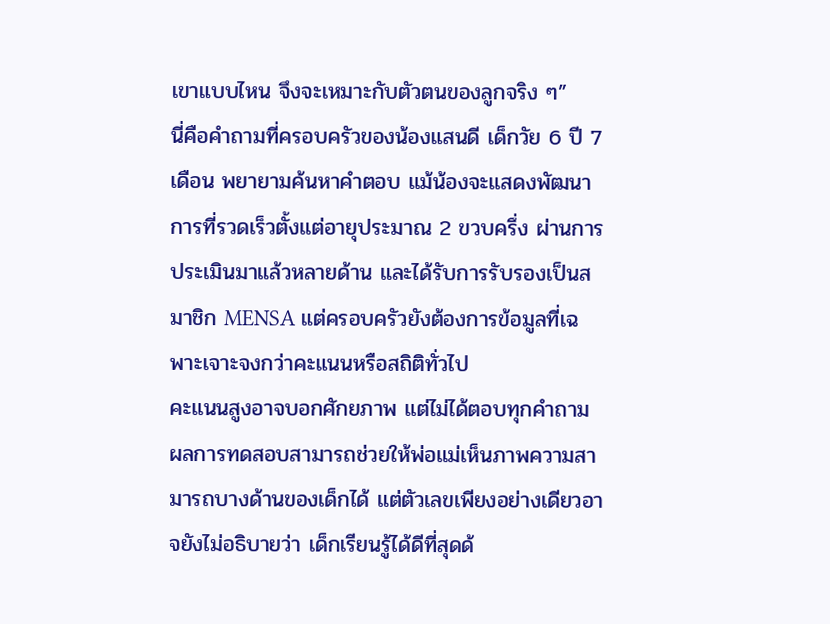เขาแบบไหน จึงจะเหมาะกับตัวตนของลูกจริง ๆ”
นี่คือคำถามที่ครอบครัวของน้องแสนดี เด็กวัย 6 ปี 7 เดือน พยายามค้นหาคำตอบ แม้น้องจะแสดงพัฒนาการที่รวดเร็วตั้งแต่อายุประมาณ 2 ขวบครึ่ง ผ่านการประเมินมาแล้วหลายด้าน และได้รับการรับรองเป็นสมาชิก MENSA แต่ครอบครัวยังต้องการข้อมูลที่เฉพาะเจาะจงกว่าคะแนนหรือสถิติทั่วไป
คะแนนสูงอาจบอกศักยภาพ แต่ไม่ได้ตอบทุกคำถาม
ผลการทดสอบสามารถช่วยให้พ่อแม่เห็นภาพความสามารถบางด้านของเด็กได้ แต่ตัวเลขเพียงอย่างเดียวอาจยังไม่อธิบายว่า เด็กเรียนรู้ได้ดีที่สุดด้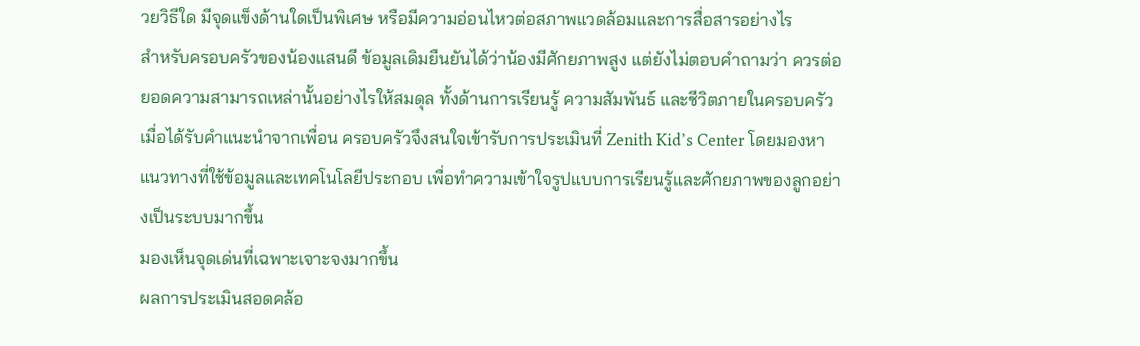วยวิธีใด มีจุดแข็งด้านใดเป็นพิเศษ หรือมีความอ่อนไหวต่อสภาพแวดล้อมและการสื่อสารอย่างไร
สำหรับครอบครัวของน้องแสนดี ข้อมูลเดิมยืนยันได้ว่าน้องมีศักยภาพสูง แต่ยังไม่ตอบคำถามว่า ควรต่อยอดความสามารถเหล่านั้นอย่างไรให้สมดุล ทั้งด้านการเรียนรู้ ความสัมพันธ์ และชีวิตภายในครอบครัว
เมื่อได้รับคำแนะนำจากเพื่อน ครอบครัวจึงสนใจเข้ารับการประเมินที่ Zenith Kid’s Center โดยมองหาแนวทางที่ใช้ข้อมูลและเทคโนโลยีประกอบ เพื่อทำความเข้าใจรูปแบบการเรียนรู้และศักยภาพของลูกอย่างเป็นระบบมากขึ้น
มองเห็นจุดเด่นที่เฉพาะเจาะจงมากขึ้น
ผลการประเมินสอดคล้อ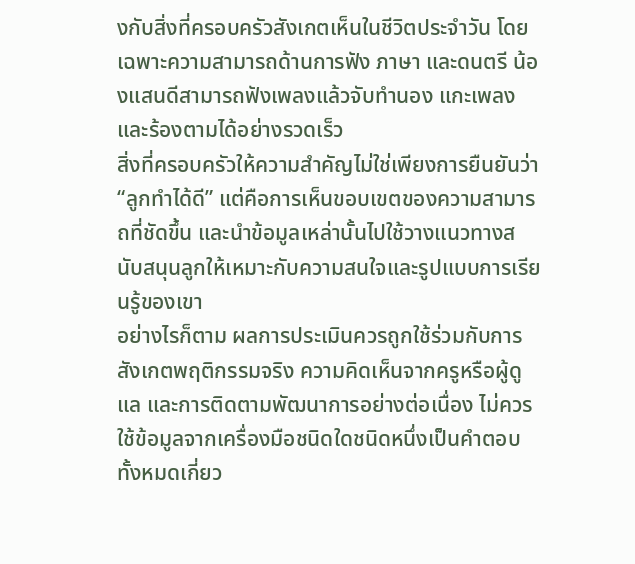งกับสิ่งที่ครอบครัวสังเกตเห็นในชีวิตประจำวัน โดยเฉพาะความสามารถด้านการฟัง ภาษา และดนตรี น้องแสนดีสามารถฟังเพลงแล้วจับทำนอง แกะเพลง และร้องตามได้อย่างรวดเร็ว
สิ่งที่ครอบครัวให้ความสำคัญไม่ใช่เพียงการยืนยันว่า “ลูกทำได้ดี” แต่คือการเห็นขอบเขตของความสามารถที่ชัดขึ้น และนำข้อมูลเหล่านั้นไปใช้วางแนวทางสนับสนุนลูกให้เหมาะกับความสนใจและรูปแบบการเรียนรู้ของเขา
อย่างไรก็ตาม ผลการประเมินควรถูกใช้ร่วมกับการสังเกตพฤติกรรมจริง ความคิดเห็นจากครูหรือผู้ดูแล และการติดตามพัฒนาการอย่างต่อเนื่อง ไม่ควรใช้ข้อมูลจากเครื่องมือชนิดใดชนิดหนึ่งเป็นคำตอบทั้งหมดเกี่ยว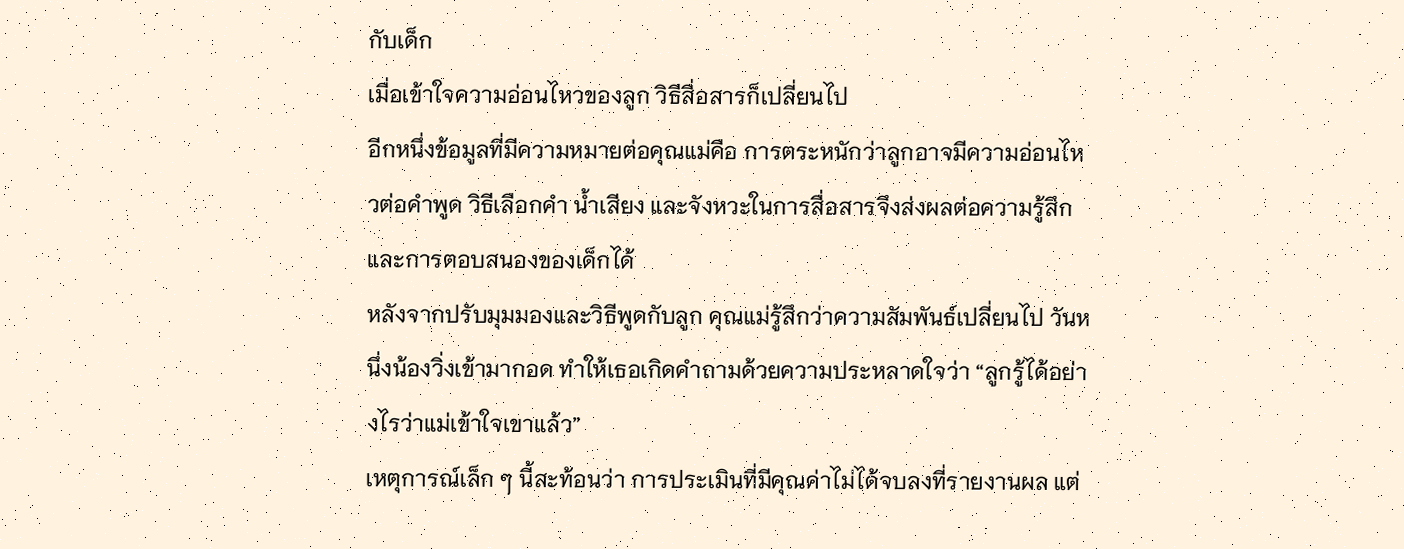กับเด็ก
เมื่อเข้าใจความอ่อนไหวของลูก วิธีสื่อสารก็เปลี่ยนไป
อีกหนึ่งข้อมูลที่มีความหมายต่อคุณแม่คือ การตระหนักว่าลูกอาจมีความอ่อนไหวต่อคำพูด วิธีเลือกคำ น้ำเสียง และจังหวะในการสื่อสารจึงส่งผลต่อความรู้สึกและการตอบสนองของเด็กได้
หลังจากปรับมุมมองและวิธีพูดกับลูก คุณแม่รู้สึกว่าความสัมพันธ์เปลี่ยนไป วันหนึ่งน้องวิ่งเข้ามากอด ทำให้เธอเกิดคำถามด้วยความประหลาดใจว่า “ลูกรู้ได้อย่างไรว่าแม่เข้าใจเขาแล้ว”
เหตุการณ์เล็ก ๆ นี้สะท้อนว่า การประเมินที่มีคุณค่าไม่ได้จบลงที่รายงานผล แต่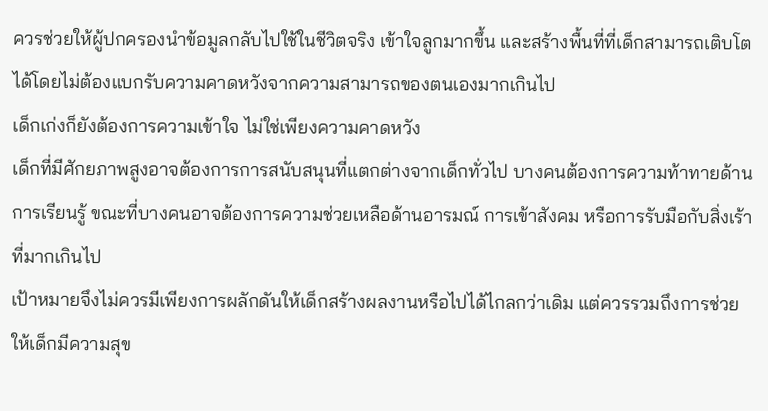ควรช่วยให้ผู้ปกครองนำข้อมูลกลับไปใช้ในชีวิตจริง เข้าใจลูกมากขึ้น และสร้างพื้นที่ที่เด็กสามารถเติบโตได้โดยไม่ต้องแบกรับความคาดหวังจากความสามารถของตนเองมากเกินไป
เด็กเก่งก็ยังต้องการความเข้าใจ ไม่ใช่เพียงความคาดหวัง
เด็กที่มีศักยภาพสูงอาจต้องการการสนับสนุนที่แตกต่างจากเด็กทั่วไป บางคนต้องการความท้าทายด้านการเรียนรู้ ขณะที่บางคนอาจต้องการความช่วยเหลือด้านอารมณ์ การเข้าสังคม หรือการรับมือกับสิ่งเร้าที่มากเกินไป
เป้าหมายจึงไม่ควรมีเพียงการผลักดันให้เด็กสร้างผลงานหรือไปได้ไกลกว่าเดิม แต่ควรรวมถึงการช่วยให้เด็กมีความสุข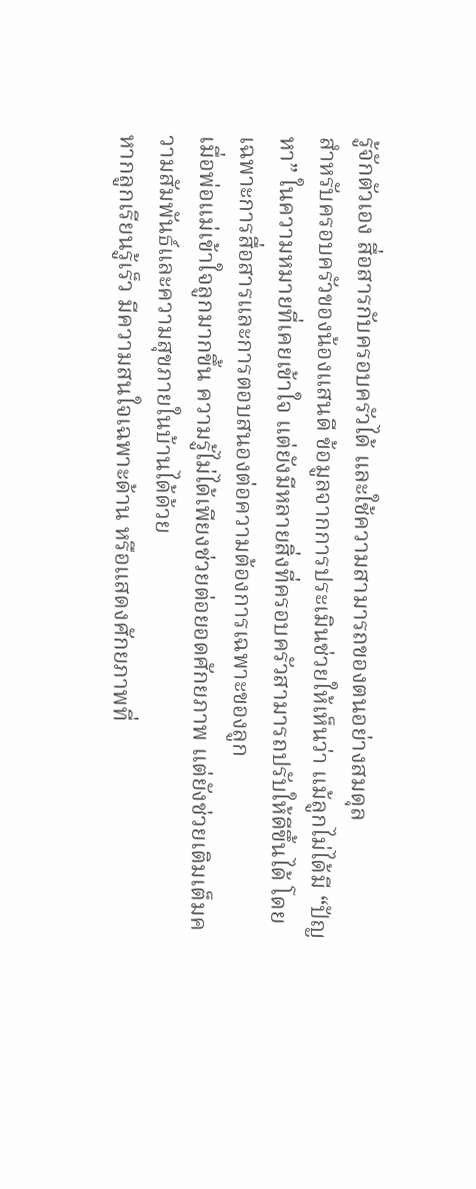รู้จักตัวเอง สื่อสารกับครอบครัวได้ และใช้ความสามารถของตนอย่างสมดุล
สำหรับครอบครัวของน้องแสนดี ข้อมูลจากการประเมินช่วยให้เห็นว่า แม้ลูกไม่ได้มี “ปัญหา” ในความหมายที่เคยเข้าใจ แต่ยังมีหลายสิ่งที่ครอบครัวสามารถปรับให้ดีขึ้นได้ โดยเฉพาะการสื่อสารและการตอบสนองต่อความต้องการเฉพาะของลูก
เมื่อพ่อแม่เข้าใจลูกมากขึ้น ความรู้ไม่ได้เพียงช่วยต่อยอดศักยภาพ แต่ยังช่วยเติมเต็มความสัมพันธ์และความสุขภายในบ้านได้ด้วย
หากลูกเรียนรู้เร็ว มีความสนใจเฉพาะด้าน หรือแสดงศักยภาพที่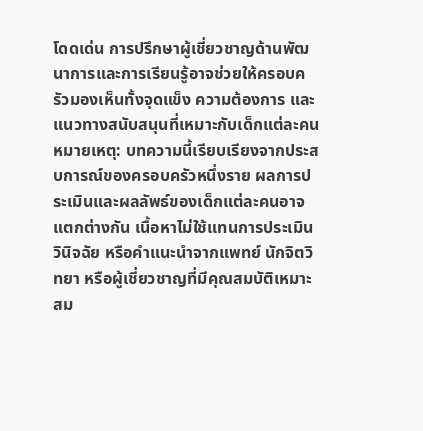โดดเด่น การปรึกษาผู้เชี่ยวชาญด้านพัฒนาการและการเรียนรู้อาจช่วยให้ครอบครัวมองเห็นทั้งจุดแข็ง ความต้องการ และแนวทางสนับสนุนที่เหมาะกับเด็กแต่ละคน
หมายเหตุ: บทความนี้เรียบเรียงจากประสบการณ์ของครอบครัวหนึ่งราย ผลการประเมินและผลลัพธ์ของเด็กแต่ละคนอาจแตกต่างกัน เนื้อหาไม่ใช้แทนการประเมิน วินิจฉัย หรือคำแนะนำจากแพทย์ นักจิตวิทยา หรือผู้เชี่ยวชาญที่มีคุณสมบัติเหมาะสม